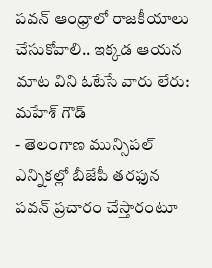పవన్ ఆంధ్రాలో రాజకీయాలు చేసుకోవాలి.. ఇక్కడ ఆయన మాట విని ఓటేసే వారు లేరు: మహేశ్ గౌడ్
- తెలంగాణ మున్సిపల్ ఎన్నికల్లో బీజేపీ తరఫున పవన్ ప్రచారం చేస్తారంటూ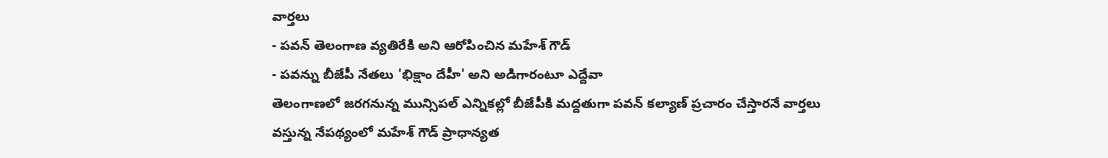వార్తలు
- పవన్ తెలంగాణ వ్యతిరేకి అని ఆరోపించిన మహేశ్ గౌడ్
- పవన్ను బీజేపీ నేతలు 'భిక్షాం దేహీ' అని అడిగారంటూ ఎద్దేవా
తెలంగాణలో జరగనున్న మున్సిపల్ ఎన్నికల్లో బీజేపీకి మద్దతుగా పవన్ కల్యాణ్ ప్రచారం చేస్తారనే వార్తలు వస్తున్న నేపథ్యంలో మహేశ్ గౌడ్ ప్రాధాన్యత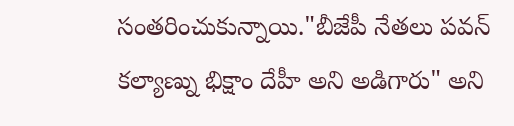సంతరించుకున్నాయి."బీజేపీ నేతలు పవన్ కల్యాణ్ను భిక్షాం దేహీ అని అడిగారు" అని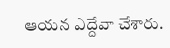ఆయన ఎద్దేవా చేశారు.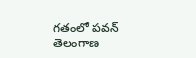గతంలో పవన్ తెలంగాణ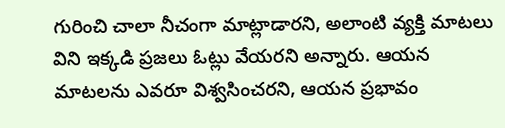గురించి చాలా నీచంగా మాట్లాడారని, అలాంటి వ్యక్తి మాటలు విని ఇక్కడి ప్రజలు ఓట్లు వేయరని అన్నారు. ఆయన మాటలను ఎవరూ విశ్వసించరని, ఆయన ప్రభావం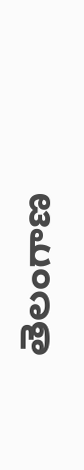తెలంగాణ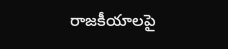రాజకీయాలపై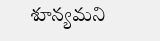శూన్యమని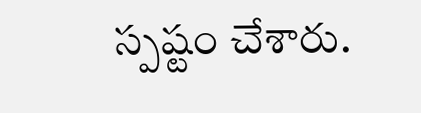స్పష్టం చేశారు.